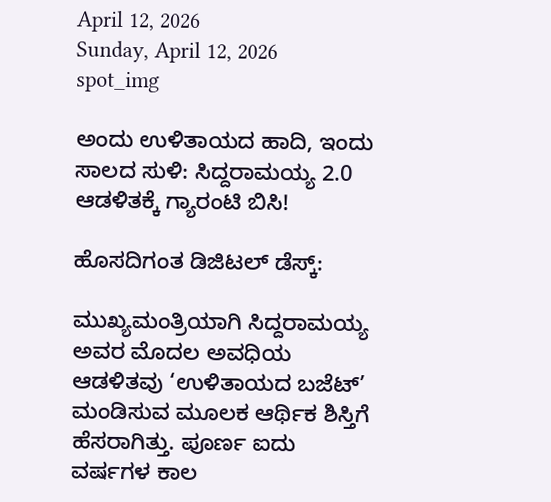April 12, 2026
Sunday, April 12, 2026
spot_img

ಅಂದು ಉಳಿತಾಯದ ಹಾದಿ, ಇಂದು ಸಾಲದ ಸುಳಿ: ಸಿದ್ದರಾಮಯ್ಯ 2.0 ಆಡಳಿತಕ್ಕೆ ಗ್ಯಾರಂಟಿ ಬಿಸಿ!

ಹೊಸದಿಗಂತ ಡಿಜಿಟಲ್ ಡೆಸ್ಕ್:

ಮುಖ್ಯಮಂತ್ರಿಯಾಗಿ ಸಿದ್ದರಾಮಯ್ಯ ಅವರ ಮೊದಲ ಅವಧಿಯ ಆಡಳಿತವು ‘ಉಳಿತಾಯದ ಬಜೆಟ್’ ಮಂಡಿಸುವ ಮೂಲಕ ಆರ್ಥಿಕ ಶಿಸ್ತಿಗೆ ಹೆಸರಾಗಿತ್ತು. ಪೂರ್ಣ ಐದು ವರ್ಷಗಳ ಕಾಲ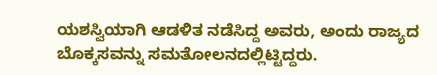ಯಶಸ್ವಿಯಾಗಿ ಆಡಳಿತ ನಡೆಸಿದ್ದ ಅವರು, ಅಂದು ರಾಜ್ಯದ ಬೊಕ್ಕಸವನ್ನು ಸಮತೋಲನದಲ್ಲಿಟ್ಟಿದ್ದರು.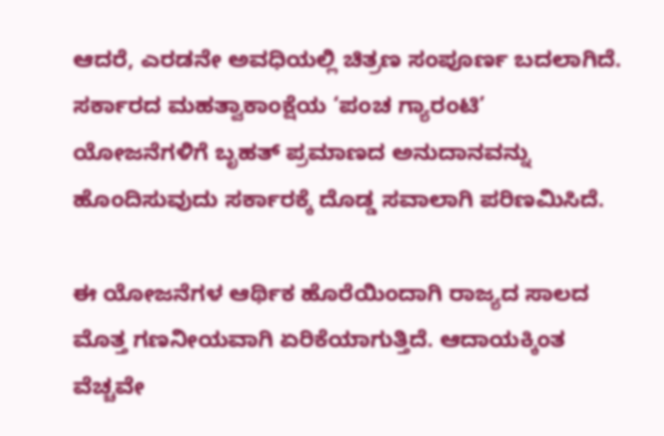ಆದರೆ, ಎರಡನೇ ಅವಧಿಯಲ್ಲಿ ಚಿತ್ರಣ ಸಂಪೂರ್ಣ ಬದಲಾಗಿದೆ. ಸರ್ಕಾರದ ಮಹತ್ವಾಕಾಂಕ್ಷೆಯ ‘ಪಂಚ ಗ್ಯಾರಂಟಿ’ ಯೋಜನೆಗಳಿಗೆ ಬೃಹತ್ ಪ್ರಮಾಣದ ಅನುದಾನವನ್ನು ಹೊಂದಿಸುವುದು ಸರ್ಕಾರಕ್ಕೆ ದೊಡ್ಡ ಸವಾಲಾಗಿ ಪರಿಣಮಿಸಿದೆ.

ಈ ಯೋಜನೆಗಳ ಆರ್ಥಿಕ ಹೊರೆಯಿಂದಾಗಿ ರಾಜ್ಯದ ಸಾಲದ ಮೊತ್ತ ಗಣನೀಯವಾಗಿ ಏರಿಕೆಯಾಗುತ್ತಿದೆ. ಆದಾಯಕ್ಕಿಂತ ವೆಚ್ಚವೇ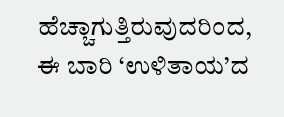ಹೆಚ್ಚಾಗುತ್ತಿರುವುದರಿಂದ, ಈ ಬಾರಿ ‘ಉಳಿತಾಯ’ದ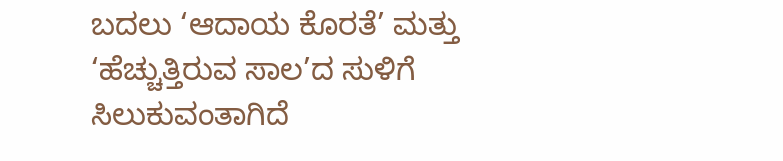ಬದಲು ‘ಆದಾಯ ಕೊರತೆ’ ಮತ್ತು ‘ಹೆಚ್ಚುತ್ತಿರುವ ಸಾಲ’ದ ಸುಳಿಗೆ ಸಿಲುಕುವಂತಾಗಿದೆ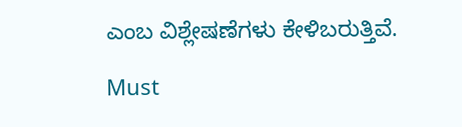ಎಂಬ ವಿಶ್ಲೇಷಣೆಗಳು ಕೇಳಿಬರುತ್ತಿವೆ.

Must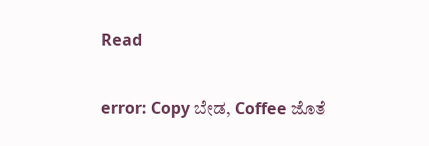Read

error: Copy ಬೇಡ, Coffee ಜೊತೆ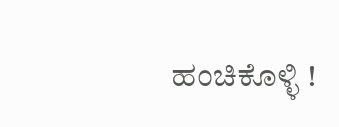ಹಂಚಿಕೊಳ್ಳಿ !